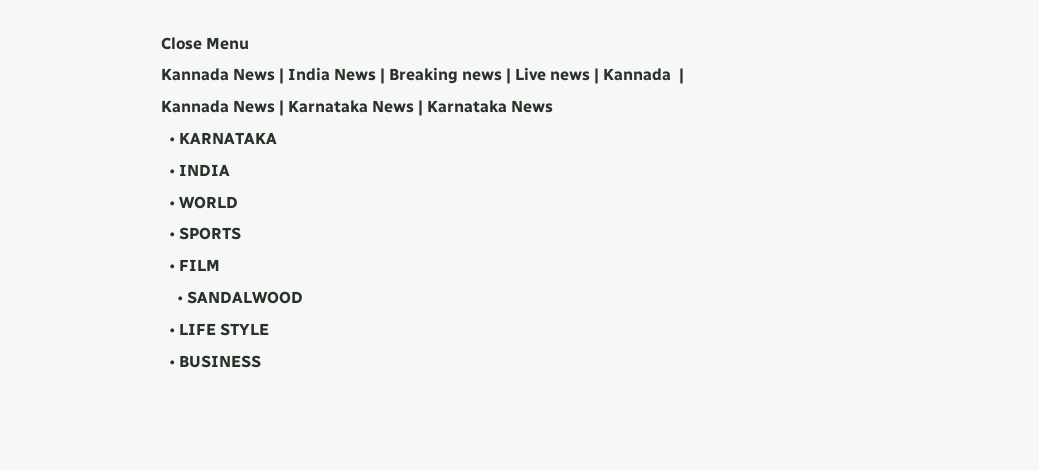Close Menu
Kannada News | India News | Breaking news | Live news | Kannada  | Kannada News | Karnataka News | Karnataka News
  • KARNATAKA
  • INDIA
  • WORLD
  • SPORTS
  • FILM
    • SANDALWOOD
  • LIFE STYLE
  • BUSINESS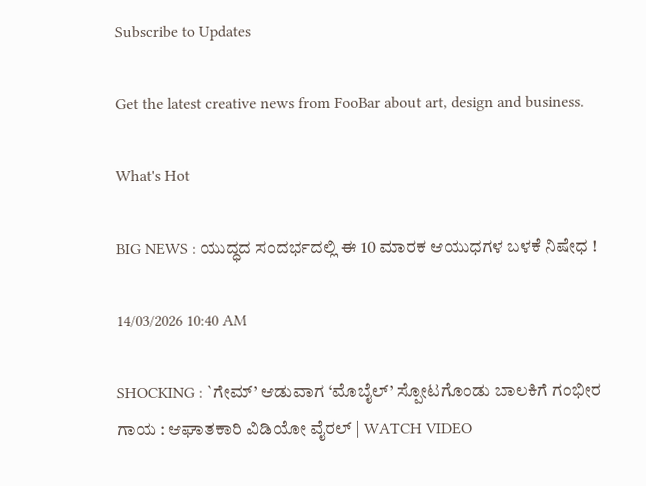Subscribe to Updates

Get the latest creative news from FooBar about art, design and business.

What's Hot

BIG NEWS : ಯುದ್ಧದ ಸಂದರ್ಭದಲ್ಲಿ ಈ 10 ಮಾರಕ ಆಯುಧಗಳ ಬಳಕೆ ನಿಷೇಧ !

14/03/2026 10:40 AM

SHOCKING : `ಗೇಮ್’ ಆಡುವಾಗ ‘ಮೊಬೈಲ್’ ಸ್ಪೋಟಗೊಂಡು ಬಾಲಕಿಗೆ ಗಂಭೀರ ಗಾಯ : ಆಘಾತಕಾರಿ ವಿಡಿಯೋ ವೈರಲ್ | WATCH VIDEO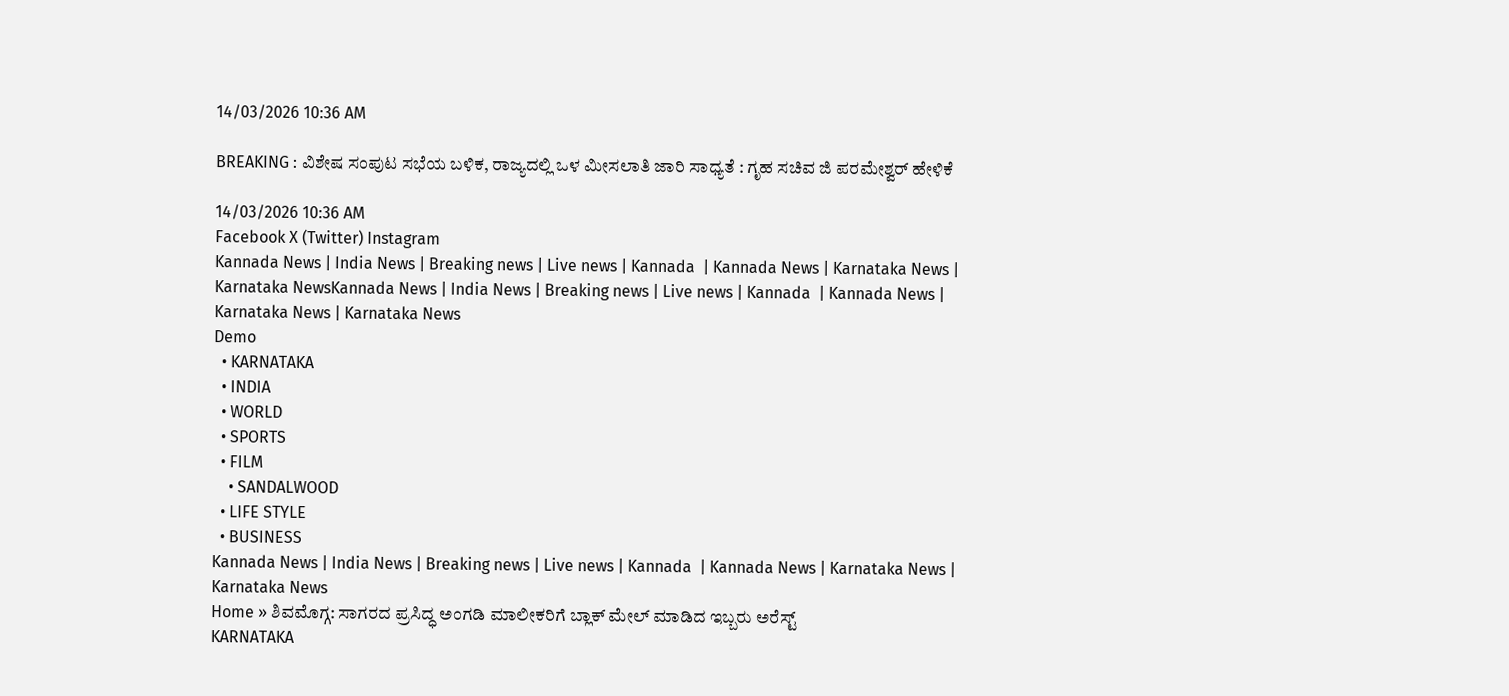14/03/2026 10:36 AM

BREAKING : ವಿಶೇಷ ಸಂಪುಟ ಸಭೆಯ ಬಳಿಕ, ರಾಜ್ಯದಲ್ಲಿ ಒಳ ಮೀಸಲಾತಿ ಜಾರಿ ಸಾಧ್ಯತೆ : ಗೃಹ ಸಚಿವ ಜಿ ಪರಮೇಶ್ವರ್ ಹೇಳಿಕೆ

14/03/2026 10:36 AM
Facebook X (Twitter) Instagram
Kannada News | India News | Breaking news | Live news | Kannada  | Kannada News | Karnataka News | Karnataka NewsKannada News | India News | Breaking news | Live news | Kannada  | Kannada News | Karnataka News | Karnataka News
Demo
  • KARNATAKA
  • INDIA
  • WORLD
  • SPORTS
  • FILM
    • SANDALWOOD
  • LIFE STYLE
  • BUSINESS
Kannada News | India News | Breaking news | Live news | Kannada  | Kannada News | Karnataka News | Karnataka News
Home » ಶಿವಮೊಗ್ಗ: ಸಾಗರದ ಪ್ರಸಿದ್ಧ ಅಂಗಡಿ ಮಾಲೀಕರಿಗೆ ಬ್ಲಾಕ್ ಮೇಲ್ ಮಾಡಿದ ಇಬ್ಬರು ಅರೆಸ್ಟ್
KARNATAKA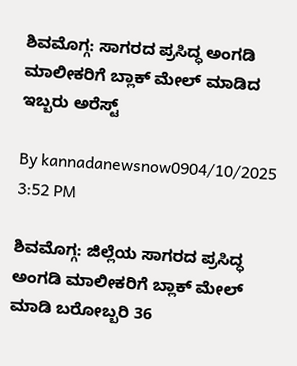ಶಿವಮೊಗ್ಗ: ಸಾಗರದ ಪ್ರಸಿದ್ಧ ಅಂಗಡಿ ಮಾಲೀಕರಿಗೆ ಬ್ಲಾಕ್ ಮೇಲ್ ಮಾಡಿದ ಇಬ್ಬರು ಅರೆಸ್ಟ್

By kannadanewsnow0904/10/2025 3:52 PM

ಶಿವಮೊಗ್ಗ: ಜಿಲ್ಲೆಯ ಸಾಗರದ ಪ್ರಸಿದ್ಧ ಅಂಗಡಿ ಮಾಲೀಕರಿಗೆ ಬ್ಲಾಕ್ ಮೇಲ್ ಮಾಡಿ ಬರೋಬ್ಬರಿ 36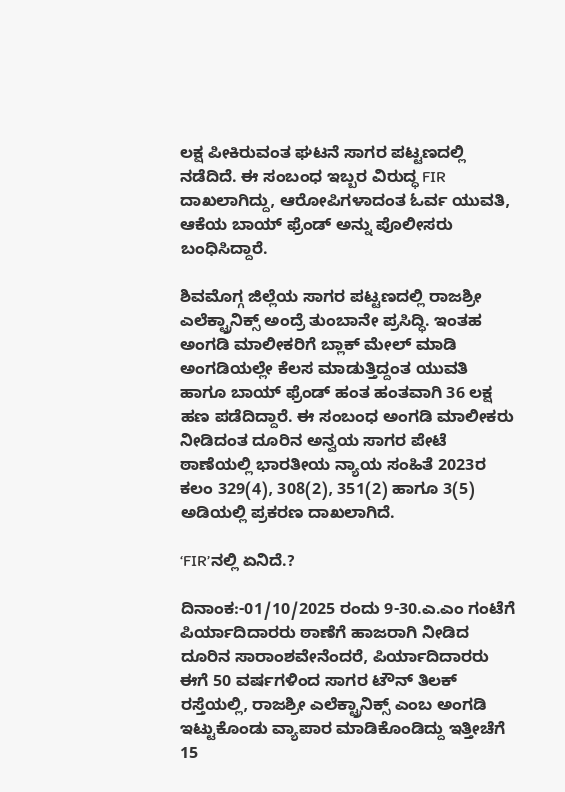ಲಕ್ಷ ಪೀಕಿರುವಂತ ಘಟನೆ ಸಾಗರ ಪಟ್ಟಣದಲ್ಲಿ ನಡೆದಿದೆ. ಈ ಸಂಬಂಧ ಇಬ್ಬರ ವಿರುದ್ಧ FIR ದಾಖಲಾಗಿದ್ದು, ಆರೋಪಿಗಳಾದಂತ ಓರ್ವ ಯುವತಿ, ಆಕೆಯ ಬಾಯ್ ಫ್ರೆಂಡ್ ಅನ್ನು ಪೊಲೀಸರು ಬಂಧಿಸಿದ್ದಾರೆ.

ಶಿವಮೊಗ್ಗ ಜಿಲ್ಲೆಯ ಸಾಗರ ಪಟ್ಟಣದಲ್ಲಿ ರಾಜಶ್ರೀ ಎಲೆಕ್ಟ್ರಾನಿಕ್ಸ್ ಅಂದ್ರೆ ತುಂಬಾನೇ ಪ್ರಸಿದ್ಧಿ. ಇಂತಹ ಅಂಗಡಿ ಮಾಲೀಕರಿಗೆ ಬ್ಲಾಕ್ ಮೇಲ್ ಮಾಡಿ ಅಂಗಡಿಯಲ್ಲೇ ಕೆಲಸ ಮಾಡುತ್ತಿದ್ದಂತ ಯುವತಿ ಹಾಗೂ ಬಾಯ್ ಫ್ರೆಂಡ್ ಹಂತ ಹಂತವಾಗಿ 36 ಲಕ್ಷ ಹಣ ಪಡೆದಿದ್ದಾರೆ. ಈ ಸಂಬಂಧ ಅಂಗಡಿ ಮಾಲೀಕರು ನೀಡಿದಂತ ದೂರಿನ ಅನ್ವಯ ಸಾಗರ ಪೇಟೆ ಠಾಣೆಯಲ್ಲಿ ಭಾರತೀಯ ನ್ಯಾಯ ಸಂಹಿತೆ 2023ರ ಕಲಂ 329(4), 308(2), 351(2) ಹಾಗೂ 3(5) ಅಡಿಯಲ್ಲಿ ಪ್ರಕರಣ ದಾಖಲಾಗಿದೆ.

‘FIR’ನಲ್ಲಿ ಏನಿದೆ.?

ದಿನಾಂಕ:-01/10/2025 ರಂದು 9-30.ಎ.ಎಂ ಗಂಟೆಗೆ ಪಿರ್ಯಾದಿದಾರರು ಠಾಣೆಗೆ ಹಾಜರಾಗಿ ನೀಡಿದ ದೂರಿನ ಸಾರಾಂಶವೇನೆಂದರೆ, ಪಿರ್ಯಾದಿದಾರರು ಈಗೆ 50 ವರ್ಷಗಳಿಂದ ಸಾಗರ ಟೌನ್‌ ತಿಲಕ್ ರಸ್ತೆಯಲ್ಲಿ, ರಾಜಶ್ರೀ ಎಲೆಕ್ಟ್ರಾನಿಕ್ಸ್ ಎಂಬ ಅಂಗಡಿ ಇಟ್ಟುಕೊಂಡು ವ್ಯಾಪಾರ ಮಾಡಿಕೊಂಡಿದ್ದು ಇತ್ತೀಚೆಗೆ 15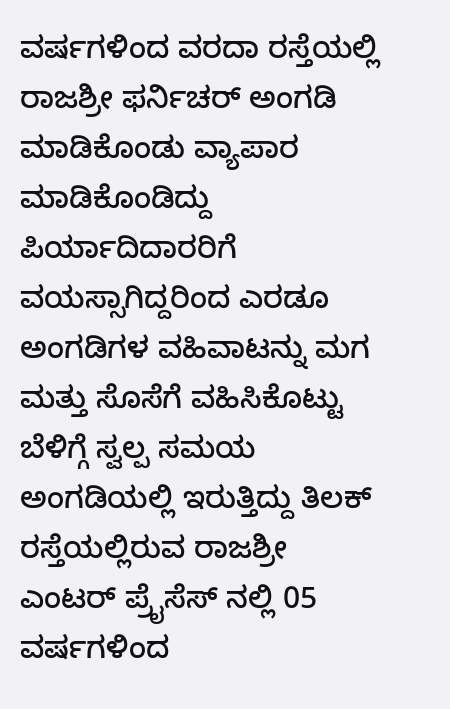ವರ್ಷಗಳಿಂದ ವರದಾ ರಸ್ತೆಯಲ್ಲಿ ರಾಜಶ್ರೀ ಫರ್ನಿಚರ್ ಅಂಗಡಿ ಮಾಡಿಕೊಂಡು ವ್ಯಾಪಾರ ಮಾಡಿಕೊಂಡಿದ್ದು ಪಿರ್ಯಾದಿದಾರರಿಗೆ ವಯಸ್ಸಾಗಿದ್ದರಿಂದ ಎರಡೂ ಅಂಗಡಿಗಳ ವಹಿವಾಟನ್ನು ಮಗ ಮತ್ತು ಸೊಸೆಗೆ ವಹಿಸಿಕೊಟ್ಟು ಬೆಳಿಗ್ಗೆ ಸ್ವಲ್ಪ ಸಮಯ ಅಂಗಡಿಯಲ್ಲಿ ಇರುತ್ತಿದ್ದು ತಿಲಕ್ ರಸ್ತೆಯಲ್ಲಿರುವ ರಾಜಶ್ರೀ ಎಂಟರ್ ಪ್ರೈಸೆಸ್ ನಲ್ಲಿ 05 ವರ್ಷಗಳಿಂದ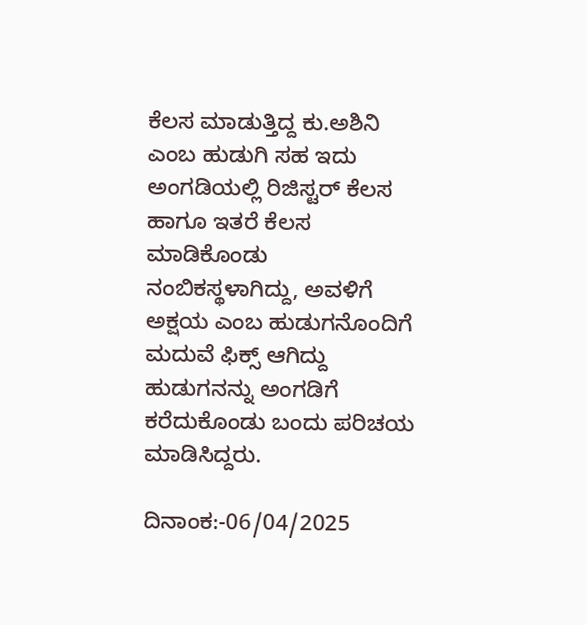ಕೆಲಸ ಮಾಡುತ್ತಿದ್ದ ಕು.ಅಶಿನಿ ಎಂಬ ಹುಡುಗಿ ಸಹ ಇದು ಅಂಗಡಿಯಲ್ಲಿ ರಿಜಿಸ್ಟರ್ ಕೆಲಸ ಹಾಗೂ ಇತರೆ ಕೆಲಸ ಮಾಡಿಕೊಂಡು ನಂಬಿಕಸ್ಥಳಾಗಿದ್ದು, ಅವಳಿಗೆ ಅಕ್ಷಯ ಎಂಬ ಹುಡುಗನೊಂದಿಗೆ ಮದುವೆ ಫಿಕ್ಸ್ ಆಗಿದ್ದು ಹುಡುಗನನ್ನು ಅಂಗಡಿಗೆ ಕರೆದುಕೊಂಡು ಬಂದು ಪರಿಚಯ ಮಾಡಿಸಿದ್ದರು.

ದಿನಾಂಕ:-06/04/2025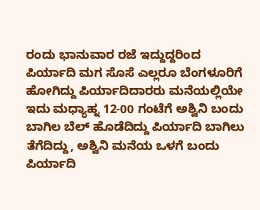ರಂದು ಭಾನುವಾರ ರಜೆ ಇದ್ದುದ್ದರಿಂದ ಪಿರ್ಯಾದಿ ಮಗ ಸೊಸೆ ಎಲ್ಲರೂ ಬೆಂಗಳೂರಿಗೆ ಹೋಗಿದ್ದು ಪಿರ್ಯಾದಿದಾರರು ಮನೆಯಲ್ಲಿಯೇ ಇದು ಮಧ್ಯಾಹ್ನ 12-00 ಗಂಟೆಗೆ ಅಶ್ವಿನಿ ಬಂದು ಬಾಗಿಲ ಬೆಲ್ ಹೊಡೆದಿದ್ದು ಪಿರ್ಯಾದಿ ಬಾಗಿಲು ತೆಗೆದಿದ್ದು, ಅಶ್ವಿನಿ ಮನೆಯ ಒಳಗೆ ಬಂದು ಪಿರ್ಯಾದಿ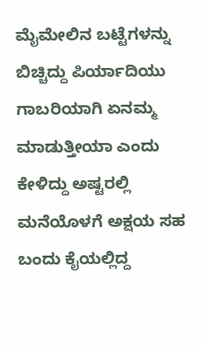ಮೈಮೇಲಿನ ಬಟ್ಟೆಗಳನ್ನು ಬಿಚ್ಚಿದ್ದು ಪಿರ್ಯಾದಿಯು ಗಾಬರಿಯಾಗಿ ಏನಮ್ಮ ಮಾಡುತ್ತೀಯಾ ಎಂದು ಕೇಳಿದ್ದು ಅಷ್ಟರಲ್ಲಿ ಮನೆಯೊಳಗೆ ಅಕ್ಷಯ ಸಹ ಬಂದು ಕೈಯಲ್ಲಿದ್ದ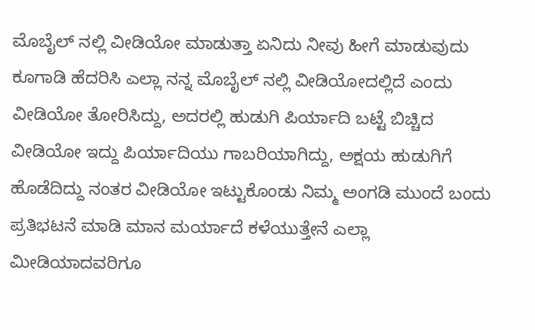ಮೊಬೈಲ್ ನಲ್ಲಿ ವೀಡಿಯೋ ಮಾಡುತ್ತಾ ಏನಿದು ನೀವು ಹೀಗೆ ಮಾಡುವುದು ಕೂಗಾಡಿ ಹೆದರಿಸಿ ಎಲ್ಲಾ ನನ್ನ ಮೊಬೈಲ್ ನಲ್ಲಿ ವೀಡಿಯೋದಲ್ಲಿದೆ ಎಂದು ವೀಡಿಯೋ ತೋರಿಸಿದ್ದು, ಅದರಲ್ಲಿ ಹುಡುಗಿ ಪಿರ್ಯಾದಿ ಬಟ್ಟೆ ಬಿಚ್ಚಿದ ವೀಡಿಯೋ ಇದ್ದು ಪಿರ್ಯಾದಿಯು ಗಾಬರಿಯಾಗಿದ್ದು, ಅಕ್ಷಯ ಹುಡುಗಿಗೆ ಹೊಡೆದಿದ್ದು ನಂತರ ವೀಡಿಯೋ ಇಟ್ಟುಕೊಂಡು ನಿಮ್ಮ ಅಂಗಡಿ ಮುಂದೆ ಬಂದು ಪ್ರತಿಭಟನೆ ಮಾಡಿ ಮಾನ ಮರ್ಯಾದೆ ಕಳೆಯುತ್ತೇನೆ ಎಲ್ಲಾ ಮೀಡಿಯಾದವರಿಗೂ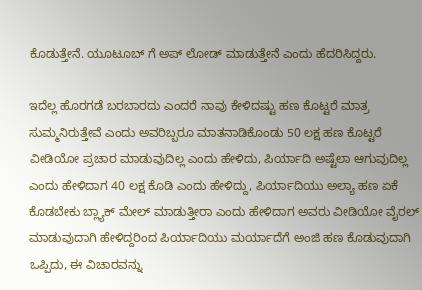ಕೊಡುತ್ತೇನೆ. ಯೂಟೂಬ್ ಗೆ ಅಪ್ ಲೋಡ್ ಮಾಡುತ್ತೇನೆ ಎಂದು ಹೆದರಿಸಿದ್ದರು.

ಇದೆಲ್ಲ ಹೊರಗಡೆ ಬರಬಾರದು ಎಂದರೆ ನಾವು ಕೇಳಿದಷ್ಟು ಹಣ ಕೊಟ್ಟರೆ ಮಾತ್ರ ಸುಮ್ಮನಿರುತ್ತೇವೆ ಎಂದು ಅವರಿಬ್ಬರೂ ಮಾತನಾಡಿಕೊಂಡು 50 ಲಕ್ಷ ಹಣ ಕೊಟ್ಟರೆ ವೀಡಿಯೋ ಪ್ರಚಾರ ಮಾಡುವುದಿಲ್ಲ ಎಂದು ಹೇಳಿದು, ಪಿರ್ಯಾದಿ ಅಷ್ಟೆಲಾ ಆಗುವುದಿಲ್ಲ ಎಂದು ಹೇಳಿದಾಗ 40 ಲಕ್ಷ ಕೊಡಿ ಎಂದು ಹೇಳಿದ್ದು, ಪಿರ್ಯಾದಿಯು ಅಲ್ಯಾ ಹಣ ಏಕೆ ಕೊಡಬೇಕು ಬ್ಲ್ಯಾಕ್ ಮೇಲ್ ಮಾಡುತ್ತೀರಾ ಎಂದು ಹೇಳಿದಾಗ ಅವರು ವೀಡಿಯೋ ವೈರಲ್ ಮಾಡುವುದಾಗಿ ಹೇಳಿದ್ದರಿಂದ ಪಿರ್ಯಾದಿಯು ಮರ್ಯಾದೆಗೆ ಅಂಜಿ ಹಣ ಕೊಡುವುದಾಗಿ ಒಪ್ಪಿದು, ಈ ವಿಚಾರವನ್ನು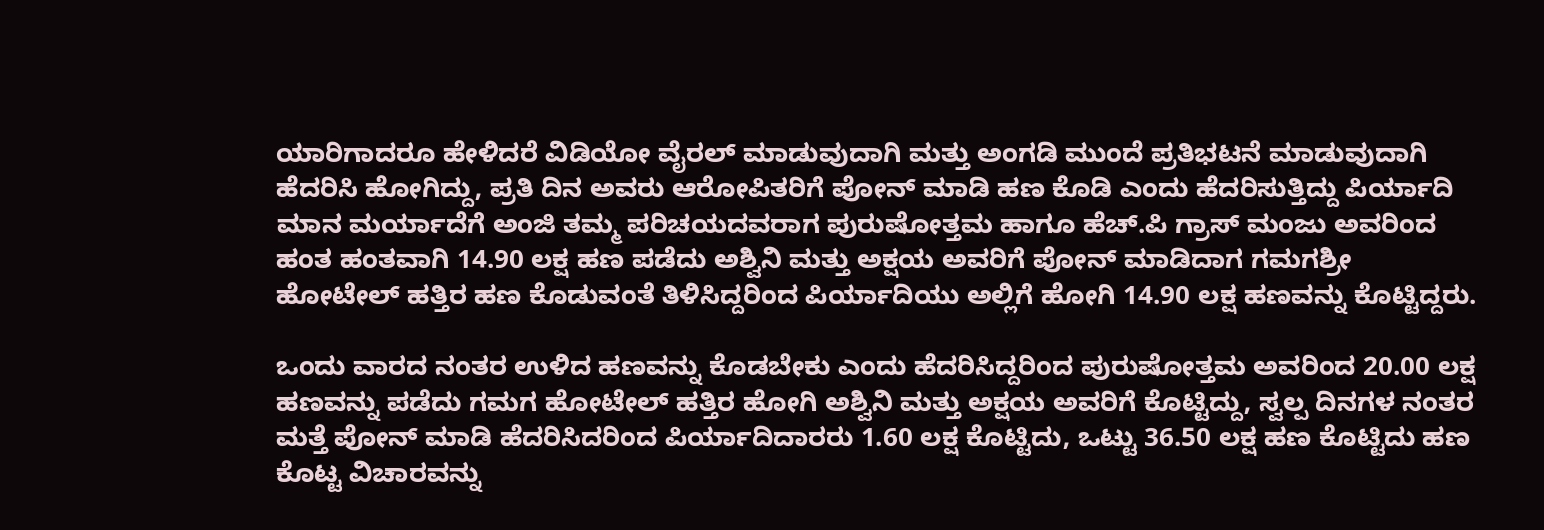ಯಾರಿಗಾದರೂ ಹೇಳಿದರೆ ವಿಡಿಯೋ ವೈರಲ್ ಮಾಡುವುದಾಗಿ ಮತ್ತು ಅಂಗಡಿ ಮುಂದೆ ಪ್ರತಿಭಟನೆ ಮಾಡುವುದಾಗಿ ಹೆದರಿಸಿ ಹೋಗಿದ್ದು, ಪ್ರತಿ ದಿನ ಅವರು ಆರೋಪಿತರಿಗೆ ಪೋನ್ ಮಾಡಿ ಹಣ ಕೊಡಿ ಎಂದು ಹೆದರಿಸುತ್ತಿದ್ದು ಪಿರ್ಯಾದಿ ಮಾನ ಮರ್ಯಾದೆಗೆ ಅಂಜಿ ತಮ್ಮ ಪರಿಚಯದವರಾಗ ಪುರುಷೋತ್ತಮ ಹಾಗೂ ಹೆಚ್.ಪಿ ಗ್ರಾಸ್ ಮಂಜು ಅವರಿಂದ ಹಂತ ಹಂತವಾಗಿ 14.90 ಲಕ್ಷ ಹಣ ಪಡೆದು ಅಶ್ವಿನಿ ಮತ್ತು ಅಕ್ಷಯ ಅವರಿಗೆ ಪೋನ್ ಮಾಡಿದಾಗ ಗಮಗಶ್ರೀ ಹೋಟೇಲ್ ಹತ್ತಿರ ಹಣ ಕೊಡುವಂತೆ ತಿಳಿಸಿದ್ದರಿಂದ ಪಿರ್ಯಾದಿಯು ಅಲ್ಲಿಗೆ ಹೋಗಿ 14.90 ಲಕ್ಷ ಹಣವನ್ನು ಕೊಟ್ಟಿದ್ದರು.

ಒಂದು ವಾರದ ನಂತರ ಉಳಿದ ಹಣವನ್ನು ಕೊಡಬೇಕು ಎಂದು ಹೆದರಿಸಿದ್ದರಿಂದ ಪುರುಷೋತ್ತಮ ಅವರಿಂದ 20.00 ಲಕ್ಷ ಹಣವನ್ನು ಪಡೆದು ಗಮಗ ಹೋಟೇಲ್ ಹತ್ತಿರ ಹೋಗಿ ಅಶ್ವಿನಿ ಮತ್ತು ಅಕ್ಷಯ ಅವರಿಗೆ ಕೊಟ್ಟಿದ್ದು, ಸ್ವಲ್ಪ ದಿನಗಳ ನಂತರ ಮತ್ತೆ ಪೋನ್ ಮಾಡಿ ಹೆದರಿಸಿದರಿಂದ ಪಿರ್ಯಾದಿದಾರರು 1.60 ಲಕ್ಷ ಕೊಟ್ಟಿದು, ಒಟ್ಟು 36.50 ಲಕ್ಷ ಹಣ ಕೊಟ್ಟಿದು ಹಣ ಕೊಟ್ಟ ವಿಚಾರವನ್ನು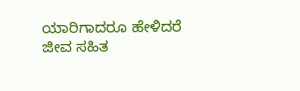ಯಾರಿಗಾದರೂ ಹೇಳಿದರೆ ಜೀವ ಸಹಿತ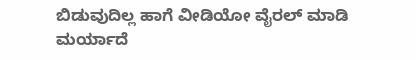ಬಿಡುವುದಿಲ್ಲ ಹಾಗೆ ವೀಡಿಯೋ ವೈರಲ್ ಮಾಡಿ ಮರ್ಯಾದೆ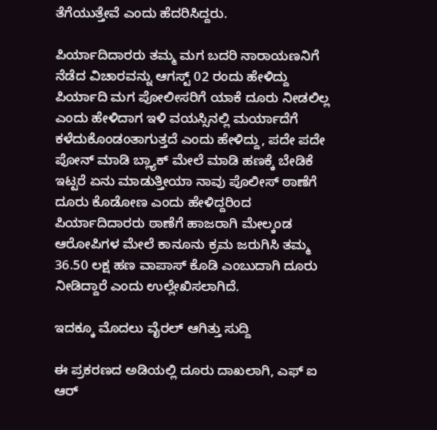ತೆಗೆಯುತ್ತೇವೆ ಎಂದು ಹೆದರಿಸಿದ್ದರು.

ಪಿರ್ಯಾದಿದಾರರು ತಮ್ಮ ಮಗ ಬದರಿ ನಾರಾಯಣನಿಗೆ ನೆಡೆದ ವಿಚಾರವನ್ನು ಆಗಸ್ಟ್ 02 ರಂದು ಹೇಳಿದ್ದು ಪಿರ್ಯಾದಿ ಮಗ ಪೋಲೀಸರಿಗೆ ಯಾಕೆ ದೂರು ನೀಡಲಿಲ್ಲ ಎಂದು ಹೇಳಿದಾಗ ಇಳಿ ವಯಸ್ಸಿನಲ್ಲಿ ಮರ್ಯಾದೆಗೆ ಕಳೆದುಕೊಂಡಂತಾಗುತ್ತದೆ ಎಂದು ಹೇಳಿದ್ದು, ಪದೇ ಪದೇ ಪೋನ್ ಮಾಡಿ ಬ್ಲ್ಯಾಕ್ ಮೇಲೆ ಮಾಡಿ ಹಣಕ್ಕೆ ಬೇಡಿಕೆ ಇಟ್ಟರೆ ಏನು ಮಾಡುತ್ತೀಯಾ ನಾವು ಪೊಲೀಸ್ ಠಾಣೆಗೆ ದೂರು ಕೊಡೋಣ ಎಂದು ಹೇಳಿದ್ದರಿಂದ ಪಿರ್ಯಾದಿದಾರರು ಠಾಣೆಗೆ ಹಾಜರಾಗಿ ಮೇಲ್ಕಂಡ ಆರೋಪಿಗಳ ಮೇಲೆ ಕಾನೂನು ಕ್ರಮ ಜರುಗಿಸಿ ತಮ್ಮ 36.50 ಲಕ್ಷ ಹಣ ವಾಪಾಸ್ ಕೊಡಿ ಎಂಬುದಾಗಿ ದೂರು ನೀಡಿದ್ದಾರೆ ಎಂದು ಉಲ್ಲೇಖಿಸಲಾಗಿದೆ.

ಇದಕ್ಕೂ ಮೊದಲು ವೈರಲ್ ಆಗಿತ್ತು ಸುದ್ದಿ

ಈ ಪ್ರಕರಣದ ಅಡಿಯಲ್ಲಿ ದೂರು ದಾಖಲಾಗಿ, ಎಫ್ ಐ ಆರ್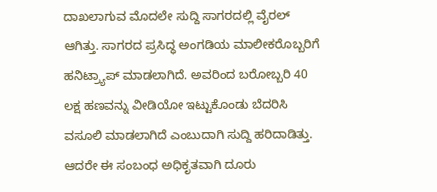ದಾಖಲಾಗುವ ಮೊದಲೇ ಸುದ್ದಿ ಸಾಗರದಲ್ಲಿ ವೈರಲ್ ಆಗಿತ್ತು. ಸಾಗರದ ಪ್ರಸಿದ್ಧ ಅಂಗಡಿಯ ಮಾಲೀಕರೊಬ್ಬರಿಗೆ ಹನಿಟ್ರ್ಯಾಪ್ ಮಾಡಲಾಗಿದೆ. ಅವರಿಂದ ಬರೋಬ್ಬರಿ 40 ಲಕ್ಷ ಹಣವನ್ನು ವೀಡಿಯೋ ಇಟ್ಟುಕೊಂಡು ಬೆದರಿಸಿ ವಸೂಲಿ ಮಾಡಲಾಗಿದೆ ಎಂಬುದಾಗಿ ಸುದ್ದಿ ಹರಿದಾಡಿತ್ತು. ಆದರೇ ಈ ಸಂಬಂಧ ಅಧಿಕೃತವಾಗಿ ದೂರು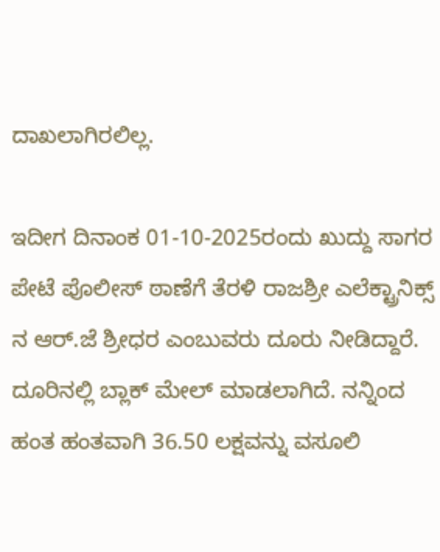ದಾಖಲಾಗಿರಲಿಲ್ಲ.

ಇದೀಗ ದಿನಾಂಕ 01-10-2025ರಂದು ಖುದ್ದು ಸಾಗರ ಪೇಟೆ ಪೊಲೀಸ್ ಠಾಣೆಗೆ ತೆರಳಿ ರಾಜಶ್ರೀ ಎಲೆಕ್ಟ್ರಾನಿಕ್ಸ್ ನ ಆರ್.ಜೆ ಶ್ರೀಧರ ಎಂಬುವರು ದೂರು ನೀಡಿದ್ದಾರೆ. ದೂರಿನಲ್ಲಿ ಬ್ಲಾಕ್ ಮೇಲ್ ಮಾಡಲಾಗಿದೆ. ನನ್ನಿಂದ ಹಂತ ಹಂತವಾಗಿ 36.50 ಲಕ್ಷವನ್ನು ವಸೂಲಿ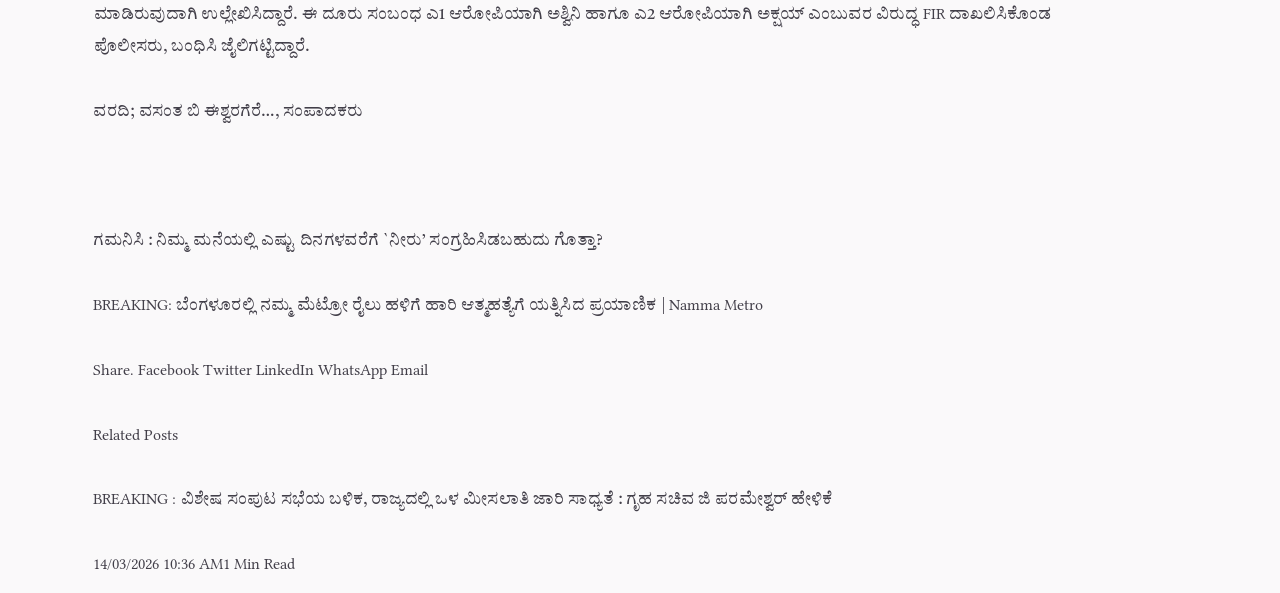ಮಾಡಿರುವುದಾಗಿ ಉಲ್ಲೇಖಿಸಿದ್ದಾರೆ. ಈ ದೂರು ಸಂಬಂಧ ಎ1 ಆರೋಪಿಯಾಗಿ ಅಶ್ವಿನಿ ಹಾಗೂ ಎ2 ಆರೋಪಿಯಾಗಿ ಅಕ್ಷಯ್ ಎಂಬುವರ ವಿರುದ್ಧ FIR ದಾಖಲಿಸಿಕೊಂಡ ಪೊಲೀಸರು, ಬಂಧಿಸಿ ಜೈಲಿಗಟ್ಟಿದ್ದಾರೆ.

ವರದಿ; ವಸಂತ ಬಿ ಈಶ್ವರಗೆರೆ…, ಸಂಪಾದಕರು



ಗಮನಿಸಿ : ನಿಮ್ಮ ಮನೆಯಲ್ಲಿ ಎಷ್ಟು ದಿನಗಳವರೆಗೆ `ನೀರು’ ಸಂಗ್ರಹಿಸಿಡಬಹುದು ಗೊತ್ತಾ?

BREAKING: ಬೆಂಗಳೂರಲ್ಲಿ ನಮ್ಮ ಮೆಟ್ರೋ ರೈಲು ಹಳಿಗೆ ಹಾರಿ ಆತ್ಮಹತ್ಯೆಗೆ ಯತ್ನಿಸಿದ ಪ್ರಯಾಣಿಕ | Namma Metro

Share. Facebook Twitter LinkedIn WhatsApp Email

Related Posts

BREAKING : ವಿಶೇಷ ಸಂಪುಟ ಸಭೆಯ ಬಳಿಕ, ರಾಜ್ಯದಲ್ಲಿ ಒಳ ಮೀಸಲಾತಿ ಜಾರಿ ಸಾಧ್ಯತೆ : ಗೃಹ ಸಚಿವ ಜಿ ಪರಮೇಶ್ವರ್ ಹೇಳಿಕೆ

14/03/2026 10:36 AM1 Min Read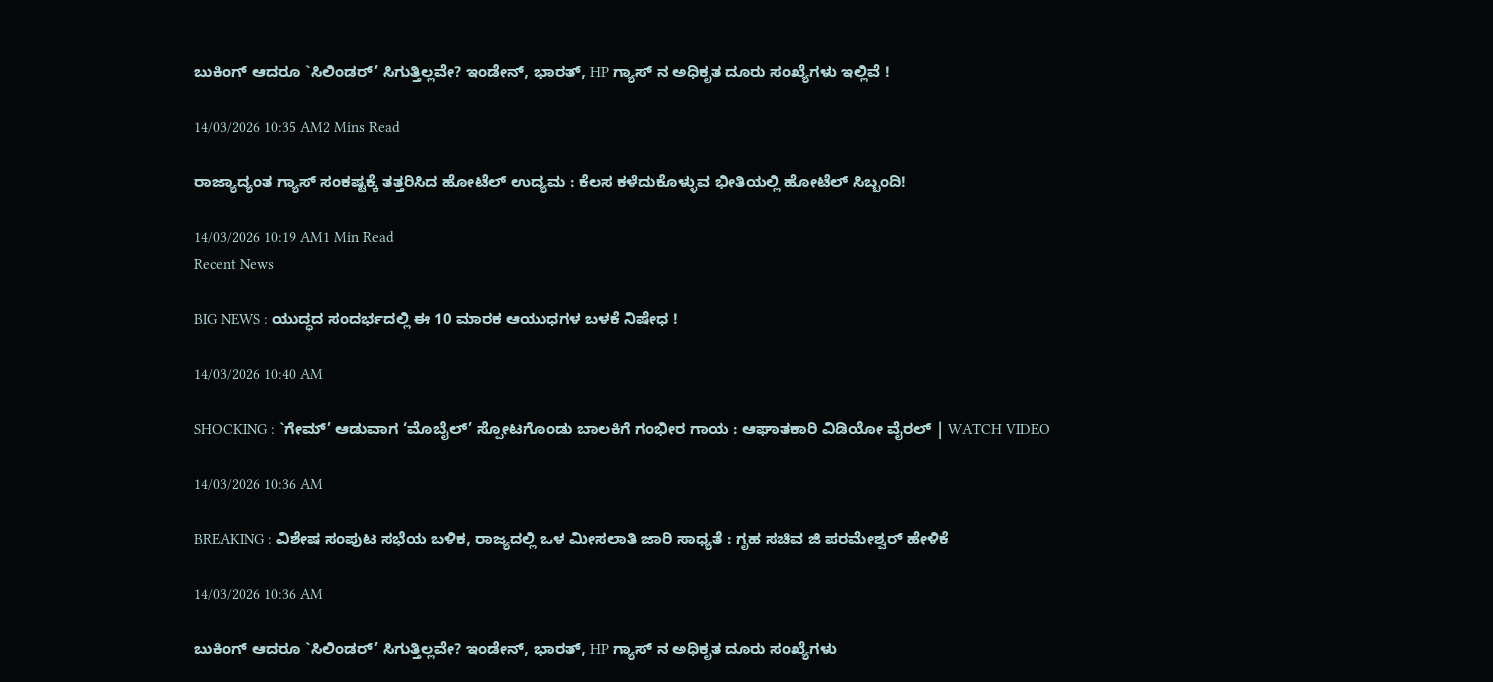ಬುಕಿಂಗ್ ಆದರೂ `ಸಿಲಿಂಡರ್’ ಸಿಗುತ್ತಿಲ್ಲವೇ? ಇಂಡೇನ್, ಭಾರತ್, HP ಗ್ಯಾಸ್ ನ ಅಧಿಕೃತ ದೂರು ಸಂಖ್ಯೆಗಳು ಇಲ್ಲಿವೆ !

14/03/2026 10:35 AM2 Mins Read

ರಾಜ್ಯಾದ್ಯಂತ ಗ್ಯಾಸ್ ಸಂಕಷ್ಟಕ್ಕೆ ತತ್ತರಿಸಿದ ಹೋಟೆಲ್ ಉದ್ಯಮ : ಕೆಲಸ ಕಳೆದುಕೊಳ್ಳುವ ಭೀತಿಯಲ್ಲಿ ಹೋಟೆಲ್ ಸಿಬ್ಬಂದಿ!

14/03/2026 10:19 AM1 Min Read
Recent News

BIG NEWS : ಯುದ್ಧದ ಸಂದರ್ಭದಲ್ಲಿ ಈ 10 ಮಾರಕ ಆಯುಧಗಳ ಬಳಕೆ ನಿಷೇಧ !

14/03/2026 10:40 AM

SHOCKING : `ಗೇಮ್’ ಆಡುವಾಗ ‘ಮೊಬೈಲ್’ ಸ್ಪೋಟಗೊಂಡು ಬಾಲಕಿಗೆ ಗಂಭೀರ ಗಾಯ : ಆಘಾತಕಾರಿ ವಿಡಿಯೋ ವೈರಲ್ | WATCH VIDEO

14/03/2026 10:36 AM

BREAKING : ವಿಶೇಷ ಸಂಪುಟ ಸಭೆಯ ಬಳಿಕ, ರಾಜ್ಯದಲ್ಲಿ ಒಳ ಮೀಸಲಾತಿ ಜಾರಿ ಸಾಧ್ಯತೆ : ಗೃಹ ಸಚಿವ ಜಿ ಪರಮೇಶ್ವರ್ ಹೇಳಿಕೆ

14/03/2026 10:36 AM

ಬುಕಿಂಗ್ ಆದರೂ `ಸಿಲಿಂಡರ್’ ಸಿಗುತ್ತಿಲ್ಲವೇ? ಇಂಡೇನ್, ಭಾರತ್, HP ಗ್ಯಾಸ್ ನ ಅಧಿಕೃತ ದೂರು ಸಂಖ್ಯೆಗಳು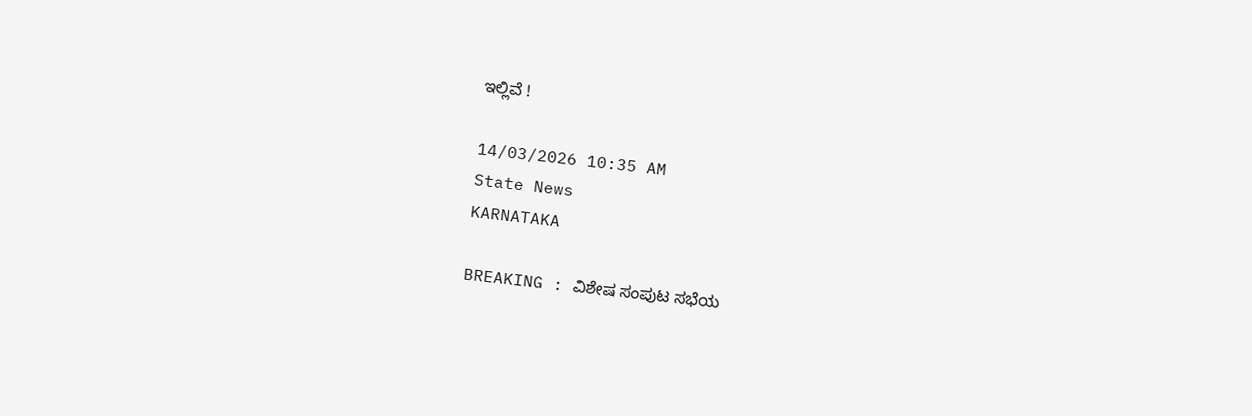ಇಲ್ಲಿವೆ !

14/03/2026 10:35 AM
State News
KARNATAKA

BREAKING : ವಿಶೇಷ ಸಂಪುಟ ಸಭೆಯ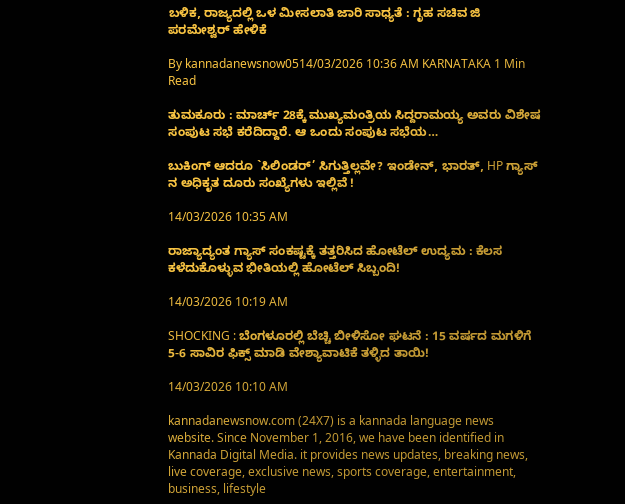ಬಳಿಕ, ರಾಜ್ಯದಲ್ಲಿ ಒಳ ಮೀಸಲಾತಿ ಜಾರಿ ಸಾಧ್ಯತೆ : ಗೃಹ ಸಚಿವ ಜಿ ಪರಮೇಶ್ವರ್ ಹೇಳಿಕೆ

By kannadanewsnow0514/03/2026 10:36 AM KARNATAKA 1 Min Read

ತುಮಕೂರು : ಮಾರ್ಚ್ 28ಕ್ಕೆ ಮುಖ್ಯಮಂತ್ರಿಯ ಸಿದ್ದರಾಮಯ್ಯ ಅವರು ವಿಶೇಷ ಸಂಪುಟ ಸಭೆ ಕರೆದಿದ್ದಾರೆ. ಆ ಒಂದು ಸಂಪುಟ ಸಭೆಯ…

ಬುಕಿಂಗ್ ಆದರೂ `ಸಿಲಿಂಡರ್’ ಸಿಗುತ್ತಿಲ್ಲವೇ? ಇಂಡೇನ್, ಭಾರತ್, HP ಗ್ಯಾಸ್ ನ ಅಧಿಕೃತ ದೂರು ಸಂಖ್ಯೆಗಳು ಇಲ್ಲಿವೆ !

14/03/2026 10:35 AM

ರಾಜ್ಯಾದ್ಯಂತ ಗ್ಯಾಸ್ ಸಂಕಷ್ಟಕ್ಕೆ ತತ್ತರಿಸಿದ ಹೋಟೆಲ್ ಉದ್ಯಮ : ಕೆಲಸ ಕಳೆದುಕೊಳ್ಳುವ ಭೀತಿಯಲ್ಲಿ ಹೋಟೆಲ್ ಸಿಬ್ಬಂದಿ!

14/03/2026 10:19 AM

SHOCKING : ಬೆಂಗಳೂರಲ್ಲಿ ಬೆಚ್ಚಿ ಬೀಳಿಸೋ ಘಟನೆ : 15 ವರ್ಷದ ಮಗಳಿಗೆ 5-6 ಸಾವಿರ ಫಿಕ್ಸ್ ಮಾಡಿ ವೇಶ್ಯಾವಾಟಿಕೆ ತಳ್ಳಿದ ತಾಯಿ!

14/03/2026 10:10 AM

kannadanewsnow.com (24X7) is a kannada language news website. Since November 1, 2016, we have been identified in Kannada Digital Media. it provides news updates, breaking news, live coverage, exclusive news, sports coverage, entertainment, business, lifestyle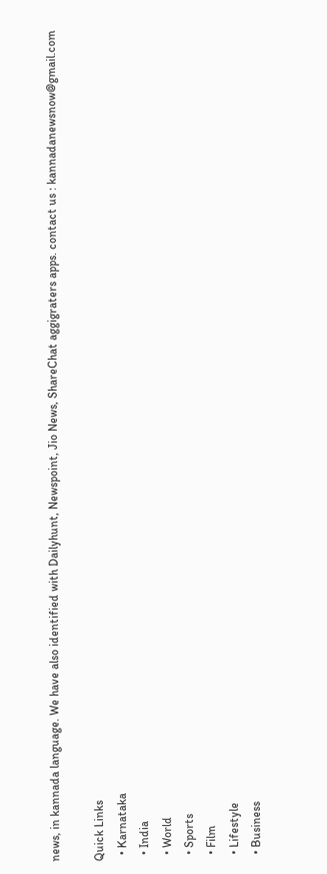news, in kannada language. We have also identified with Dailyhunt, Newspoint, Jio News, ShareChat aggigraters apps. contact us : kannadanewsnow@gmail.com

Quick Links
  • Karnataka
  • India
  • World
  • Sports
  • Film
  • Lifestyle
  • Business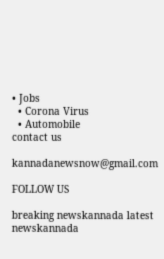• Jobs
  • Corona Virus
  • Automobile
contact us

kannadanewsnow@gmail.com

FOLLOW US

breaking newskannada latest newskannada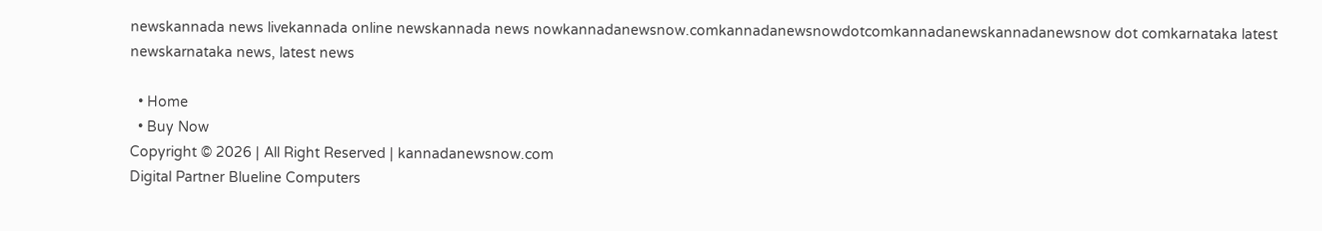newskannada news livekannada online newskannada news nowkannadanewsnow.comkannadanewsnowdotcomkannadanewskannadanewsnow dot comkarnataka latest newskarnataka news, latest news

  • Home
  • Buy Now
Copyright © 2026 | All Right Reserved | kannadanewsnow.com
Digital Partner Blueline Computers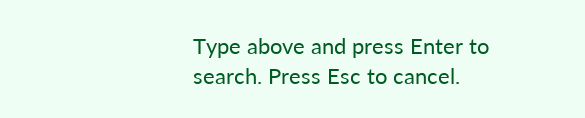Type above and press Enter to search. Press Esc to cancel.